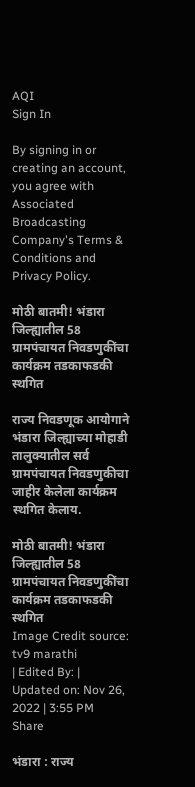AQI
Sign In

By signing in or creating an account, you agree with Associated Broadcasting Company's Terms & Conditions and Privacy Policy.

मोठी बातमी! भंडारा जिल्ह्यातील 58 ग्रामपंचायत निवडणुकींचा कार्यक्रम तडकाफडकी स्थगित

राज्य निवडणूक आयोगाने भंडारा जिल्ह्याच्या मोहाडी तालुक्यातील सर्व ग्रामपंचायत निवडणुकीचा जाहीर केलेला कार्यक्रम स्थगित केलाय.

मोठी बातमी! भंडारा जिल्ह्यातील 58 ग्रामपंचायत निवडणुकींचा कार्यक्रम तडकाफडकी स्थगित
Image Credit source: tv9 marathi
| Edited By: | Updated on: Nov 26, 2022 | 3:55 PM
Share

भंडारा : राज्य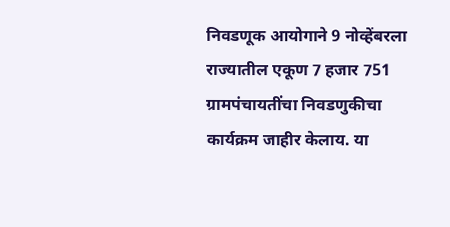निवडणूक आयोगाने 9 नोव्हेंबरला राज्यातील एकूण 7 हजार 751 ग्रामपंचायतींचा निवडणुकीचा कार्यक्रम जाहीर केलाय. या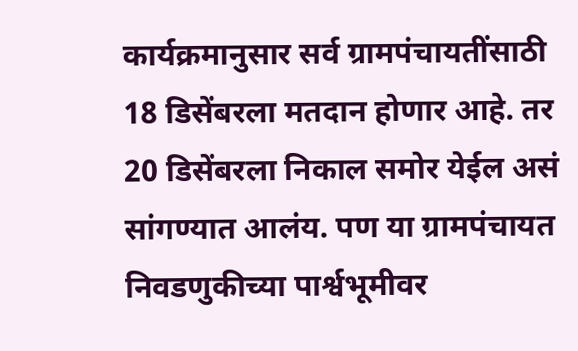कार्यक्रमानुसार सर्व ग्रामपंचायतींसाठी 18 डिसेंबरला मतदान होणार आहे. तर 20 डिसेंबरला निकाल समोर येईल असं सांगण्यात आलंय. पण या ग्रामपंचायत निवडणुकीच्या पार्श्वभूमीवर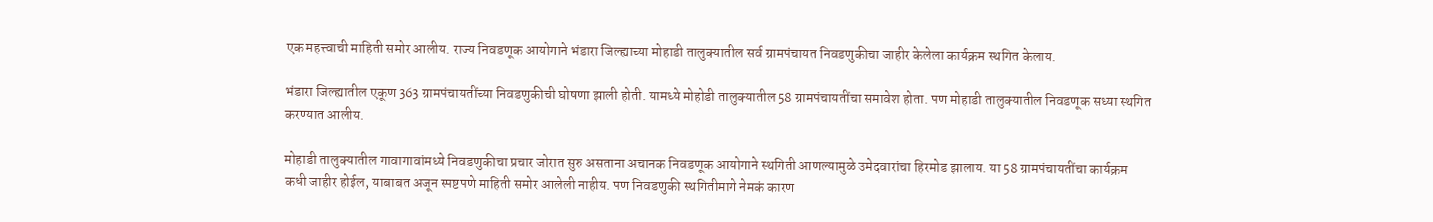एक महत्त्वाची माहिती समोर आलीय. राज्य निवडणूक आयोगाने भंडारा जिल्ह्याच्या मोहाडी तालुक्यातील सर्व ग्रामपंचायत निवडणुकीचा जाहीर केलेला कार्यक्रम स्थगित केलाय.

भंडारा जिल्ह्यातील एकूण 363 ग्रामपंचायतींच्या निवडणुकीची घोषणा झाली होती. यामध्ये मोहोडी तालुक्यातील 58 ग्रामपंचायतींचा समावेश होता. पण मोहाडी तालुक्यातील निवडणूक सध्या स्थगित करण्यात आलीय.

मोहाडी तालुक्यातील गावागावांमध्ये निवडणुकीचा प्रचार जोरात सुरु असताना अचानक निवडणूक आयोगाने स्थगिती आणल्यामुळे उमेदवारांचा हिरमोड झालाय. या 58 ग्रामपंचायतींचा कार्यक्रम कधी जाहीर होईल, याबाबत अजून स्पष्टपणे माहिती समोर आलेली नाहीय. पण निवडणुकी स्थगितीमागे नेमकं कारण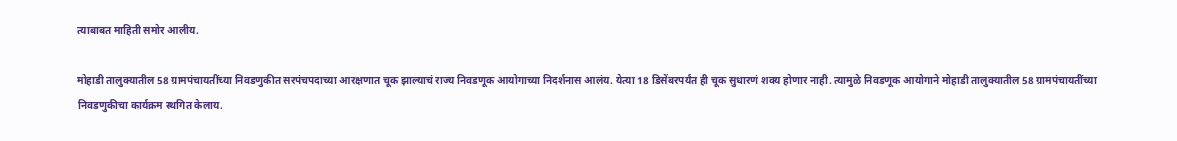त्याबाबत माहिती समोर आलीय.

मोहाडी तालुक्यातील 58 ग्रामपंचायतींच्या निवडणुकीत सरपंचपदाच्या आरक्षणात चूक झाल्याचं राज्य निवडणूक आयोगाच्या निदर्शनास आलंय. येत्या 18 डिसेंबरपर्यंत ही चूक सुधारणं शक्य होणार नाही. त्यामुळे निवडणूक आयोगाने मोहाडी तालुक्यातील 58 ग्रामपंचायतींच्या निवडणुकीचा कार्यक्रम स्थगित केलाय.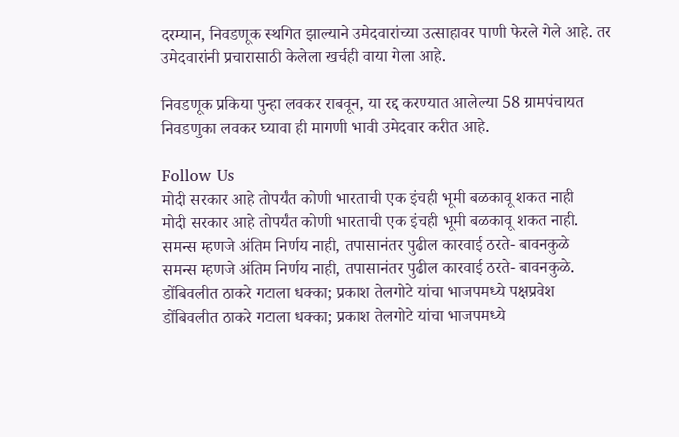दरम्यान, निवडणूक स्थगित झाल्याने उमेदवारांच्या उत्साहावर पाणी फेरले गेले आहे. तर उमेदवारांनी प्रचारासाठी केलेला खर्चही वाया गेला आहे.

निवडणूक प्रकिया पुन्हा लवकर राबवून, या रद्द करण्यात आलेल्या 58 ग्रामपंचायत निवडणुका लवकर घ्यावा ही मागणी भावी उमेदवार करीत आहे.

Follow Us
मोदी सरकार आहे तोपर्यंत कोणी भारताची एक इंचही भूमी बळकावू शकत नाही
मोदी सरकार आहे तोपर्यंत कोणी भारताची एक इंचही भूमी बळकावू शकत नाही.
समन्स म्हणजे अंतिम निर्णय नाही, तपासानंतर पुढील कारवाई ठरते- बावनकुळे
समन्स म्हणजे अंतिम निर्णय नाही, तपासानंतर पुढील कारवाई ठरते- बावनकुळे.
डोंबिवलीत ठाकरे गटाला धक्का; प्रकाश तेलगोटे यांचा भाजपमध्ये पक्षप्रवेश
डोंबिवलीत ठाकरे गटाला धक्का; प्रकाश तेलगोटे यांचा भाजपमध्ये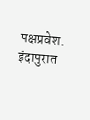पक्षप्रवेश.
इंदापुरात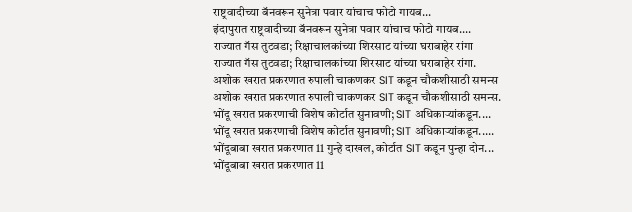राष्ट्रवादीच्या बॅनवरून सुनेत्रा पवार यांचाच फोटो गायब...
इंदापुरात राष्ट्रवादीच्या बॅनवरून सुनेत्रा पवार यांचाच फोटो गायब....
राज्यात गॅस तुटवडा; रिक्षाचालकांच्या शिरसाट यांच्या घराबाहेर रांगा
राज्यात गॅस तुटवडा; रिक्षाचालकांच्या शिरसाट यांच्या घराबाहेर रांगा.
अशोक खरात प्रकरणात रुपाली चाकणकर SIT कडून चौकशीसाठी समन्स
अशोक खरात प्रकरणात रुपाली चाकणकर SIT कडून चौकशीसाठी समन्स.
भोंदू खरात प्रकरणाची विशेष कोर्टात सुनावणी; SIT अधिकाऱ्यांकडून....
भोंदू खरात प्रकरणाची विशेष कोर्टात सुनावणी; SIT अधिकाऱ्यांकडून.....
भोंदूबाबा खरात प्रकरणात 11 गुन्हे दाखल, कोर्टात SIT कडून पुन्हा दोन...
भोंदूबाबा खरात प्रकरणात 11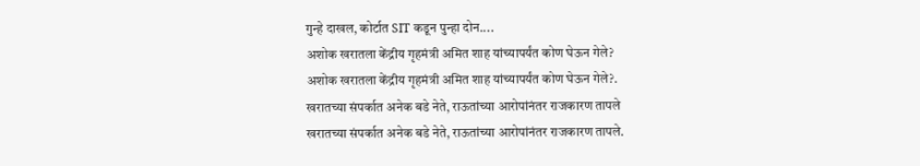गुन्हे दाखल, कोर्टात SIT कडून पुन्हा दोन....
अशोक खरातला केंद्रीय गृहमंत्री अमित शाह यांच्यापर्यंत कोण घेऊन गेले?
अशोक खरातला केंद्रीय गृहमंत्री अमित शाह यांच्यापर्यंत कोण घेऊन गेले?.
खरातच्या संपर्कात अनेक बडे नेते, राऊतांच्या आरोपांनंतर राजकारण तापले
खरातच्या संपर्कात अनेक बडे नेते, राऊतांच्या आरोपांनंतर राजकारण तापले.